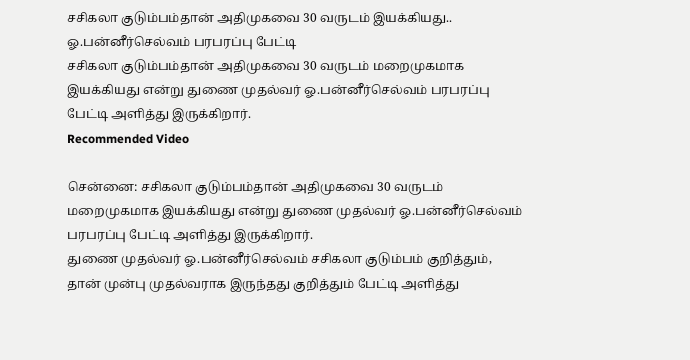சசிகலா குடும்பம்தான் அதிமுகவை 30 வருடம் இயக்கியது.. ஓ.பன்னீர்செல்வம் பரபரப்பு பேட்டி
சசிகலா குடும்பம்தான் அதிமுகவை 30 வருடம் மறைமுகமாக இயக்கியது என்று துணை முதல்வர் ஓ.பன்னீர்செல்வம் பரபரப்பு பேட்டி அளித்து இருக்கிறார்.
Recommended Video

சென்னை: சசிகலா குடும்பம்தான் அதிமுகவை 30 வருடம் மறைமுகமாக இயக்கியது என்று துணை முதல்வர் ஓ.பன்னீர்செல்வம் பரபரப்பு பேட்டி அளித்து இருக்கிறார்.
துணை முதல்வர் ஓ.பன்னீர்செல்வம் சசிகலா குடும்பம் குறித்தும், தான் முன்பு முதல்வராக இருந்தது குறித்தும் பேட்டி அளித்து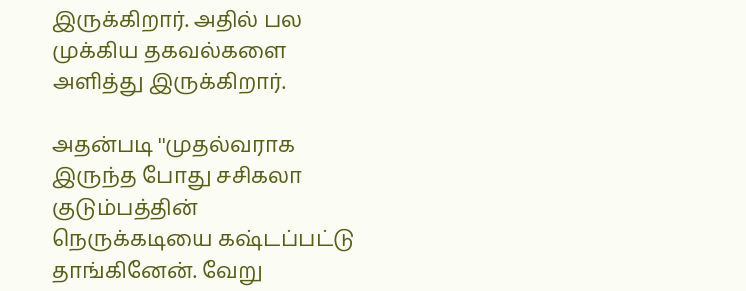இருக்கிறார். அதில் பல முக்கிய தகவல்களை அளித்து இருக்கிறார்.

அதன்படி ''முதல்வராக இருந்த போது சசிகலா குடும்பத்தின் நெருக்கடியை கஷ்டப்பட்டு தாங்கினேன். வேறு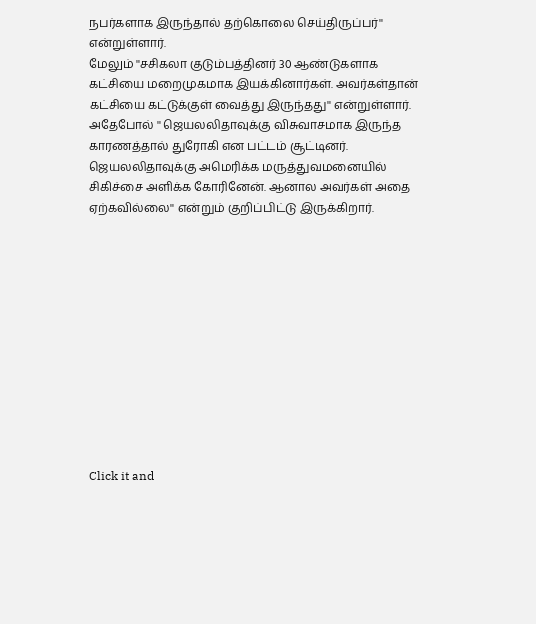நபர்களாக இருந்தால் தற்கொலை செய்திருப்பர்'' என்றுள்ளார்.
மேலும் ''சசிகலா குடும்பத்தினர் 30 ஆண்டுகளாக கட்சியை மறைமுகமாக இயக்கினார்கள். அவர்கள்தான் கட்சியை கட்டுக்குள் வைத்து இருந்தது'' என்றுள்ளார்.
அதேபோல் '' ஜெயலலிதாவுக்கு விசுவாசமாக இருந்த காரணத்தால் துரோகி என பட்டம் சூட்டினர். ஜெயலலிதாவுக்கு அமெரிக்க மருத்துவமனையில் சிகிச்சை அளிக்க கோரினேன். ஆனால அவர்கள் அதை ஏற்கவில்லை'' என்றும் குறிப்பிட்டு இருக்கிறார்.












Click it and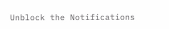Unblock the Notifications